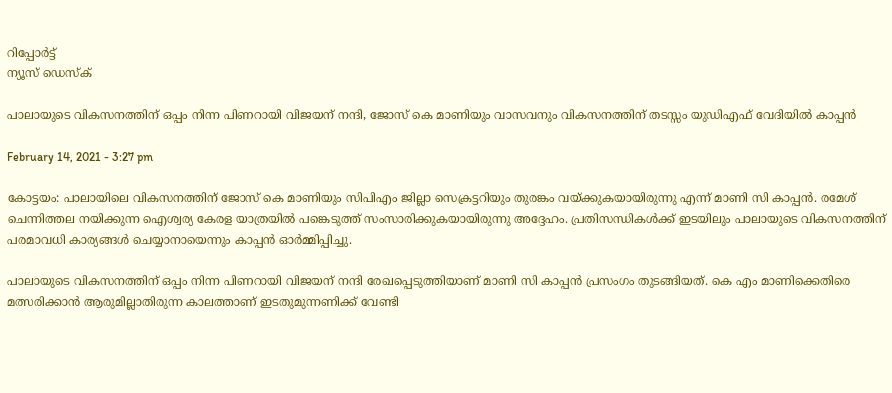റിപ്പോര്‍ട്ട്
ന്യൂസ് ഡെസ്ക്

പാലായുടെ വികസനത്തിന് ഒപ്പം നിന്ന പിണറായി വിജയന് നന്ദി, ജോസ് കെ മാണിയും വാസവനും വികസനത്തിന് തടസ്സം യുഡിഎഫ് വേദിയിൽ കാപ്പൻ

February 14, 2021 - 3:27 pm

കോട്ടയം: പാലായിലെ വികസനത്തിന് ജോസ് കെ മാണിയും സിപിഎം ജില്ലാ സെക്രട്ടറിയും തുരങ്കം വയ്ക്കുകയായിരുന്നു എന്ന് മാണി സി കാപ്പൻ. രമേശ് ചെന്നിത്തല നയിക്കുന്ന ഐശ്വര്യ കേരള യാത്രയിൽ പങ്കെടുത്ത് സംസാരിക്കുകയായിരുന്നു അദ്ദേഹം. പ്രതിസന്ധികൾക്ക് ഇടയിലും പാലായുടെ വികസനത്തിന് പരമാവധി കാര്യങ്ങൾ ചെയ്യാനായെന്നും കാപ്പൻ ഓര്‍മ്മിപ്പിച്ചു.

പാലായുടെ വികസനത്തിന് ഒപ്പം നിന്ന പിണറായി വിജയന് നന്ദി രേഖപ്പെടുത്തിയാണ് മാണി സി കാപ്പൻ പ്രസംഗം തുടങ്ങിയത്. കെ എം മാണിക്കെതിരെ മത്സരിക്കാൻ ആരുമില്ലാതിരുന്ന കാലത്താണ് ഇടതുമുന്നണിക്ക് വേണ്ടി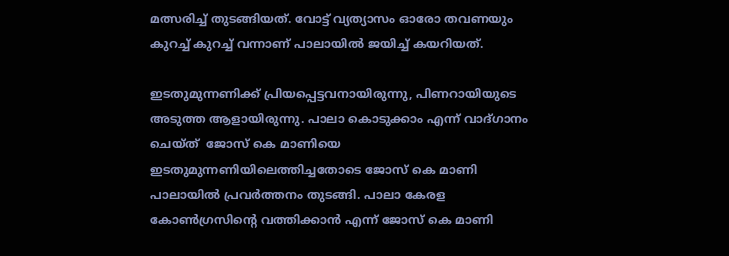മത്സരിച്ച് തുടങ്ങിയത്. വോട്ട് വ്യത്യാസം ഓരോ തവണയും കുറച്ച് കുറച്ച് വന്നാണ് പാലായിൽ ജയിച്ച് കയറിയത്.

ഇടതുമുന്നണിക്ക് പ്രിയപ്പെട്ടവനായിരുന്നു, പിണറായിയുടെ അടുത്ത ആളായിരുന്നു. പാലാ കൊടുക്കാം എന്ന് വാദ്ഗാനം ചെയ്ത്  ജോസ് കെ മാണിയെ ഇടതുമുന്നണിയിലെത്തിച്ചതോടെ ജോസ് കെ മാണി പാലായിൽ പ്രവര്‍ത്തനം തുടങ്ങി. പാലാ കേരള കോൺഗ്രസിന്റെ വത്തിക്കാൻ എന്ന് ജോസ് കെ മാണി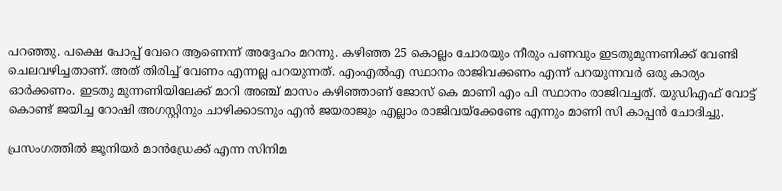പറഞ്ഞു. പക്ഷെ പോപ്പ് വേറെ ആണെന്ന് അദ്ദേഹം മറന്നു. കഴിഞ്ഞ 25 കൊല്ലം ചോരയും നീരും പണവും ഇടതുമുന്നണിക്ക് വേണ്ടി ചെലവഴിച്ചതാണ്. അത് തിരിച്ച് വേണം എന്നല്ല പറയുന്നത്. എംഎൽഎ സ്ഥാനം രാജിവക്കണം എന്ന് പറയുന്നവര്‍ ഒരു കാര്യം ഓര്‍ക്കണം. ഇടതു മുന്നണിയിലേക്ക് മാറി അഞ്ച് മാസം കഴിഞ്ഞാണ് ജോസ് കെ മാണി എം പി സ്ഥാനം രാജിവച്ചത്. യുഡിഎഫ് വോട്ട് കൊണ്ട് ജയിച്ച റോഷി അഗസ്റ്റിനും ചാഴിക്കാടനും എൻ ജയരാജും എല്ലാം രാജിവയ്ക്കേണ്ടേ എന്നും മാണി സി കാപ്പൻ ചോദിച്ചു.

പ്രസംഗത്തിൽ ജൂനിയര്‍ മാൻഡ്രേക്ക് എന്ന സിനിമ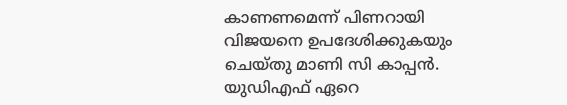കാണണമെന്ന് പിണറായി വിജയനെ ഉപദേശിക്കുകയും ചെയ്തു മാണി സി കാപ്പൻ. യുഡിഎഫ് ഏറെ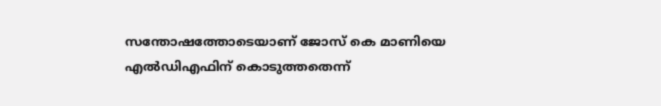സന്തോഷത്തോടെയാണ് ജോസ് കെ മാണിയെ എൽഡിഎഫിന് കൊടുത്തതെന്ന്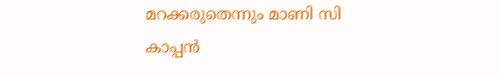മറക്കരുതെന്നും മാണി സി കാപ്പൻ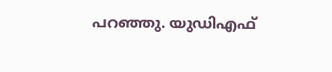പറഞ്ഞു. യുഡിഎഫ്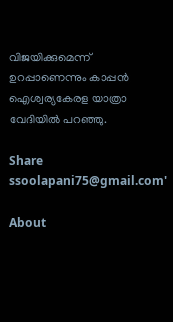വിജയിക്കുമെന്ന് ഉറപ്പാണെന്നും കാപ്പൻ ഐശ്വര്യകേരള യാത്രാ വേദിയിൽ പറഞ്ഞു.

Share
ssoolapani75@gmail.com'

About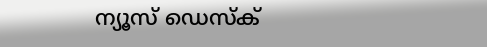ന്യൂസ് ഡെസ്ക്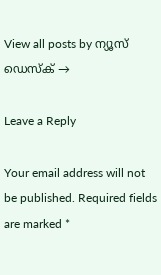View all posts by ന്യൂസ് ഡെസ്ക് →

Leave a Reply

Your email address will not be published. Required fields are marked *